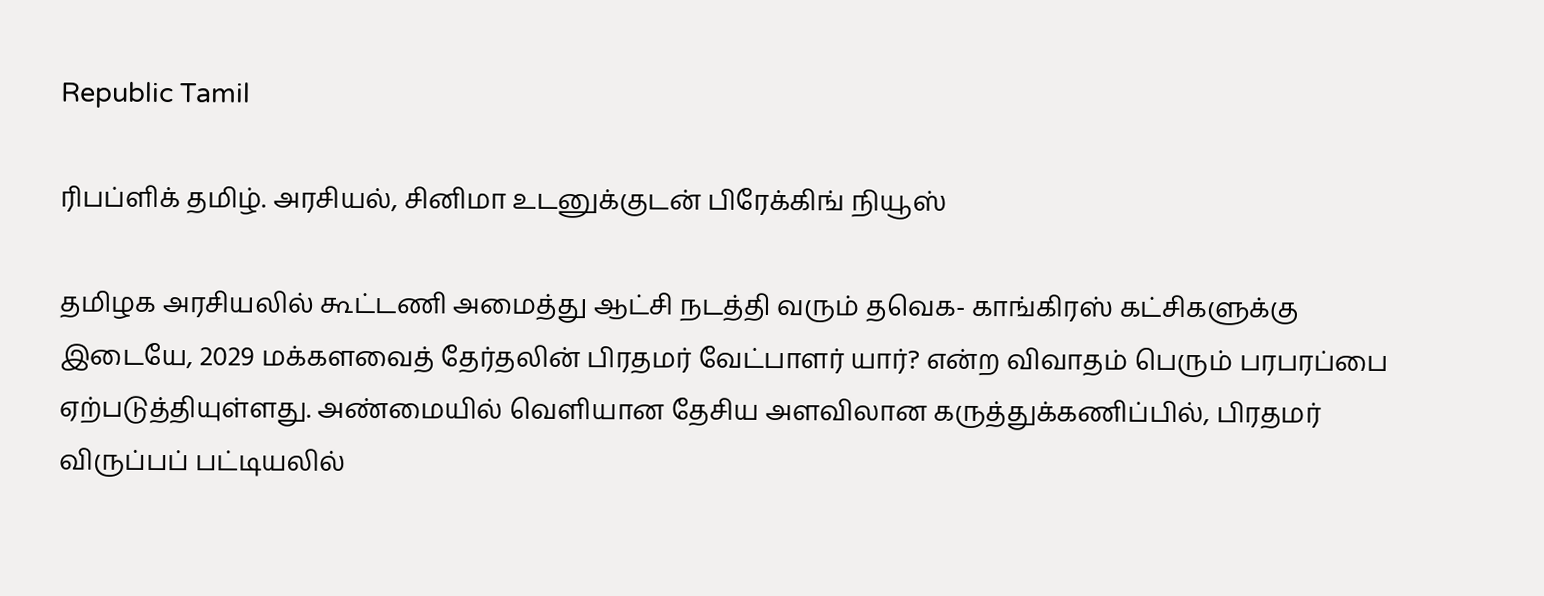Republic Tamil

ரிபப்ளிக் தமிழ். அரசியல், சினிமா உடனுக்குடன் பிரேக்கிங் நியூஸ்

தமிழக அரசியலில் கூட்டணி அமைத்து ஆட்சி நடத்தி வரும் தவெக- காங்கிரஸ் கட்சிகளுக்கு இடையே, 2029 மக்களவைத் தேர்தலின் பிரதமர் வேட்பாளர் யார்? என்ற விவாதம் பெரும் பரபரப்பை ஏற்படுத்தியுள்ளது. அண்மையில் வெளியான தேசிய அளவிலான கருத்துக்கணிப்பில், பிரதமர் விருப்பப் பட்டியலில்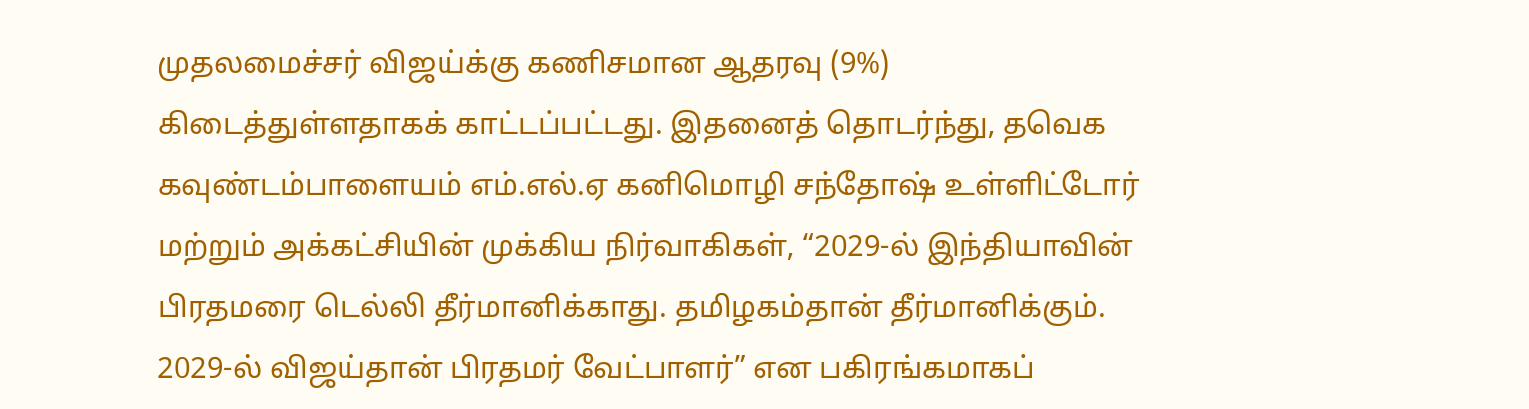முதலமைச்சர் விஜய்க்கு கணிசமான ஆதரவு (9%) கிடைத்துள்ளதாகக் காட்டப்பட்டது. இதனைத் தொடர்ந்து, தவெக கவுண்டம்பாளையம் எம்.எல்.ஏ கனிமொழி சந்தோஷ் உள்ளிட்டோர் மற்றும் அக்கட்சியின் முக்கிய நிர்வாகிகள், “2029-ல் இந்தியாவின் பிரதமரை டெல்லி தீர்மானிக்காது. தமிழகம்தான் தீர்மானிக்கும். 2029-ல் விஜய்தான் பிரதமர் வேட்பாளர்” என பகிரங்கமாகப்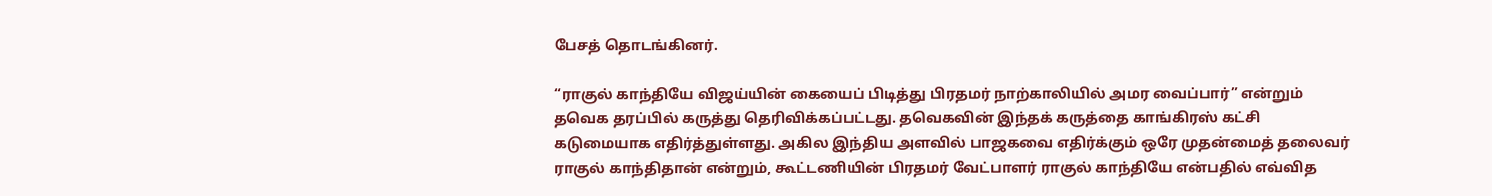பேசத் தொடங்கினர்.

“ராகுல் காந்தியே விஜய்யின் கையைப் பிடித்து பிரதமர் நாற்காலியில் அமர வைப்பார்” என்றும் தவெக தரப்பில் கருத்து தெரிவிக்கப்பட்டது. தவெகவின் இந்தக் கருத்தை காங்கிரஸ் கட்சி கடுமையாக எதிர்த்துள்ளது. அகில இந்திய அளவில் பாஜகவை எதிர்க்கும் ஒரே முதன்மைத் தலைவர் ராகுல் காந்திதான் என்றும், கூட்டணியின் பிரதமர் வேட்பாளர் ராகுல் காந்தியே என்பதில் எவ்வித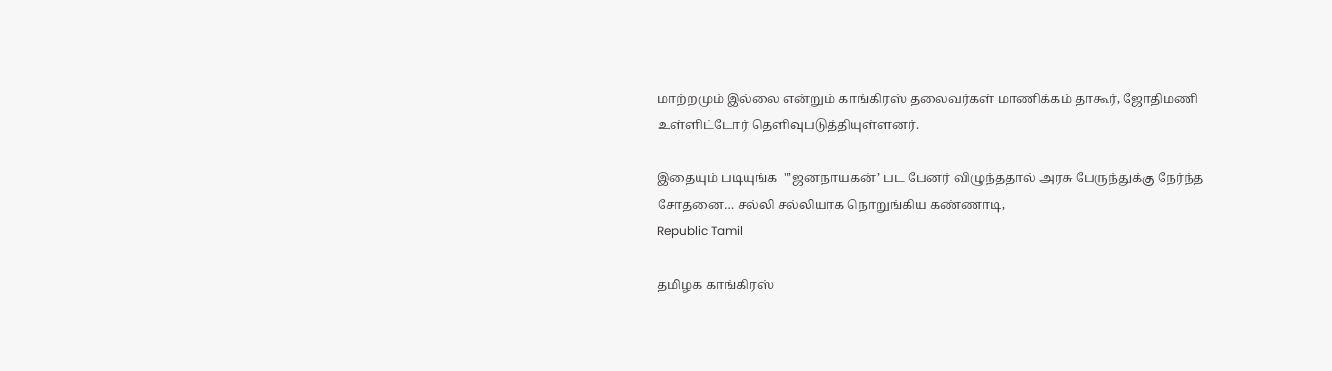மாற்றமும் இல்லை என்றும் காங்கிரஸ் தலைவர்கள் மாணிக்கம் தாகூர், ஜோதிமணி உள்ளிட்டோர் தெளிவுபடுத்தியுள்ளனர்.

இதையும் படியுங்க  "’ஜனநாயகன்’ பட பேனர் விழுந்ததால் அரசு பேருந்துக்கு நேர்ந்த சோதனை… சல்லி சல்லியாக நொறுங்கிய கண்ணாடி,
Republic Tamil

தமிழக காங்கிரஸ்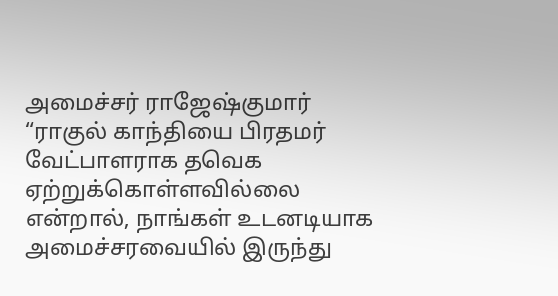அமைச்சர் ராஜேஷ்குமார் “ராகுல் காந்தியை பிரதமர் வேட்பாளராக தவெக ஏற்றுக்கொள்ளவில்லை என்றால், நாங்கள் உடனடியாக அமைச்சரவையில் இருந்து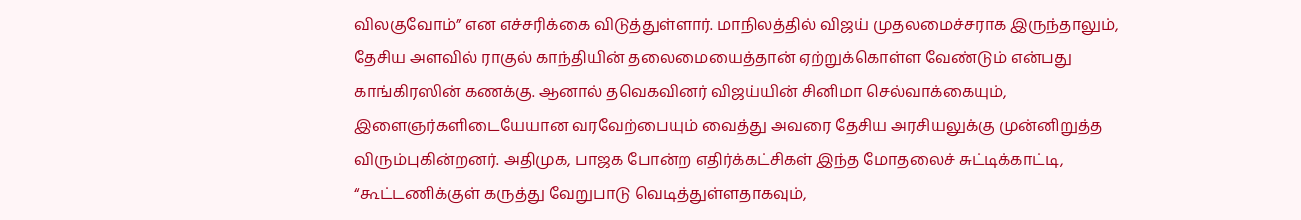விலகுவோம்” என எச்சரிக்கை விடுத்துள்ளார். மாநிலத்தில் விஜய் முதலமைச்சராக இருந்தாலும், தேசிய அளவில் ராகுல் காந்தியின் தலைமையைத்தான் ஏற்றுக்கொள்ள வேண்டும் என்பது காங்கிரஸின் கணக்கு. ஆனால் தவெகவினர் விஜய்யின் சினிமா செல்வாக்கையும், இளைஞர்களிடையேயான வரவேற்பையும் வைத்து அவரை தேசிய அரசியலுக்கு முன்னிறுத்த விரும்புகின்றனர். அதிமுக, பாஜக போன்ற எதிர்க்கட்சிகள் இந்த மோதலைச் சுட்டிக்காட்டி, “கூட்டணிக்குள் கருத்து வேறுபாடு வெடித்துள்ளதாகவும்,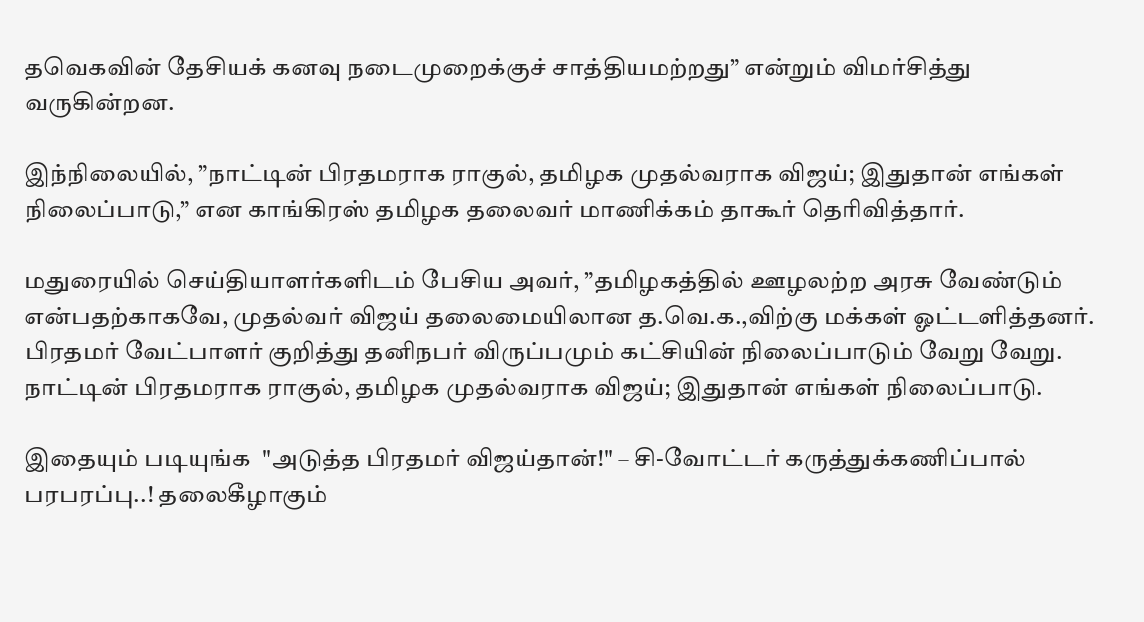தவெகவின் தேசியக் கனவு நடைமுறைக்குச் சாத்தியமற்றது” என்றும் விமர்சித்து வருகின்றன.

இந்நிலையில், ”நாட்டின் பிரதமராக ராகுல், தமிழக முதல்வராக விஜய்; இதுதான் எங்கள் நிலைப்பாடு,” என காங்கிரஸ் தமிழக தலைவர் மாணிக்கம் தாகூர் தெரிவித்தார்.

மதுரையில் செய்தியாளர்களிடம் பேசிய அவர், ”தமிழகத்தில் ஊழலற்ற அரசு வேண்டும் என்பதற்காகவே, முதல்வர் விஜய் தலைமையிலான த.வெ.க.,விற்கு மக்கள் ஓட்டளித்தனர். பிரதமர் வேட்பாளர் குறித்து தனிநபர் விருப்பமும் கட்சியின் நிலைப்பாடும் வேறு வேறு. நாட்டின் பிரதமராக ராகுல், தமிழக முதல்வராக விஜய்; இதுதான் எங்கள் நிலைப்பாடு.

இதையும் படியுங்க  "அடுத்த பிரதமர் விஜய்தான்!" – சி-வோட்டர் கருத்துக்கணிப்பால் பரபரப்பு..! தலைகீழாகும்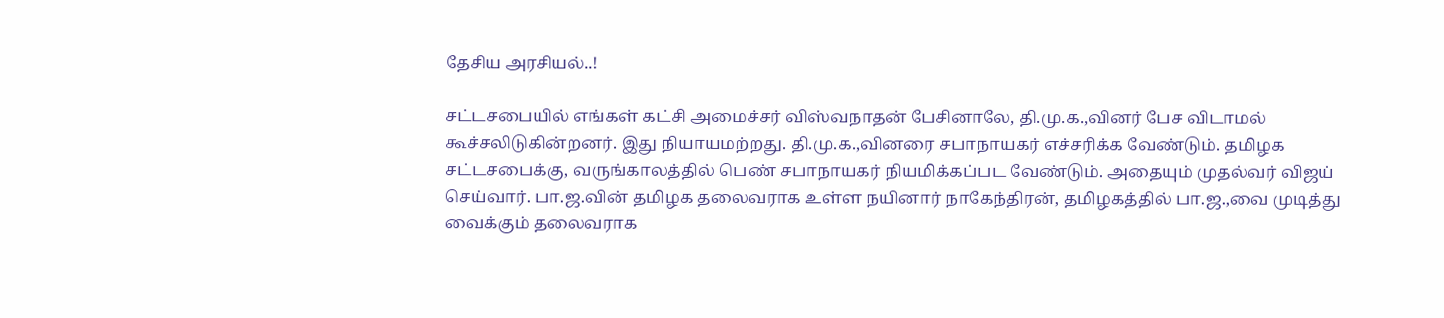தேசிய அரசியல்..!

சட்டசபையில் எங்கள் கட்சி அமைச்சர் விஸ்வநாதன் பேசினாலே, தி.மு.க.,வினர் பேச விடாமல் கூச்சலிடுகின்றனர். இது நியாயமற்றது. தி.மு.க.,வினரை சபாநாயகர் எச்சரிக்க வேண்டும். தமிழக சட்டசபைக்கு, வருங்காலத்தில் பெண் சபாநாயகர் நியமிக்கப்பட வேண்டும். அதையும் முதல்வர் விஜய் செய்வார். பா.ஜ.வின் தமிழக தலைவராக உள்ள நயினார் நாகேந்திரன், தமிழகத்தில் பா.ஜ.,வை முடித்து வைக்கும் தலைவராக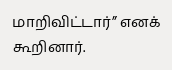மாறிவிட்டார்” எனக் கூறினார்.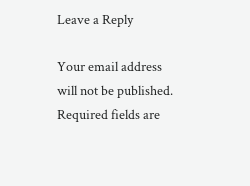Leave a Reply

Your email address will not be published. Required fields are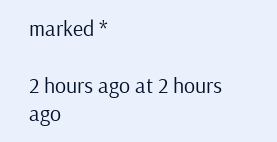marked *

2 hours ago at 2 hours ago